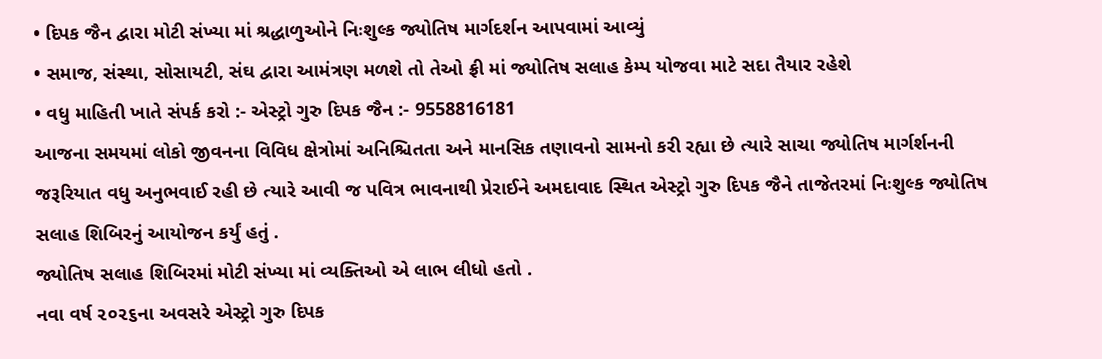• દિપક જૈન દ્વારા મોટી સંખ્યા માં શ્રદ્ધાળુઓને નિઃશુલ્ક જ્યોતિષ માર્ગદર્શન આપવામાં આવ્યું
• સમાજ, સંસ્થા, સોસાયટી, સંઘ દ્વારા આમંત્રણ મળશે તો તેઓ ફ્રી માં જ્યોતિષ સલાહ કેમ્પ યોજવા માટે સદા તૈયાર રહેશે
• વધુ માહિતી ખાતે સંપર્ક કરો :- એસ્ટ્રો ગુરુ દિપક જૈન :- 9558816181
આજના સમયમાં લોકો જીવનના વિવિધ ક્ષેત્રોમાં અનિશ્ચિતતા અને માનસિક તણાવનો સામનો કરી રહ્યા છે ત્યારે સાચા જ્યોતિષ માર્ગર્શનની જરૂરિયાત વધુ અનુભવાઈ રહી છે ત્યારે આવી જ પવિત્ર ભાવનાથી પ્રેરાઈને અમદાવાદ સ્થિત એસ્ટ્રો ગુરુ દિપક જૈને તાજેતરમાં નિઃશુલ્ક જ્યોતિષ સલાહ શિબિરનું આયોજન કર્યું હતું .
જ્યોતિષ સલાહ શિબિરમાં મોટી સંખ્યા માં વ્યક્તિઓ એ લાભ લીધો હતો .
નવા વર્ષ ૨૦૨૬ના અવસરે એસ્ટ્રો ગુરુ દિપક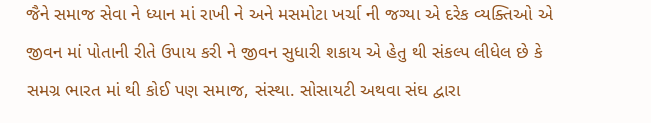જૈને સમાજ સેવા ને ધ્યાન માં રાખી ને અને મસમોટા ખર્ચા ની જગ્યા એ દરેક વ્યક્તિઓ એ જીવન માં પોતાની રીતે ઉપાય કરી ને જીવન સુધારી શકાય એ હેતુ થી સંકલ્પ લીધેલ છે કે સમગ્ર ભારત માં થી કોઈ પણ સમાજ, સંસ્થા. સોસાયટી અથવા સંઘ દ્વારા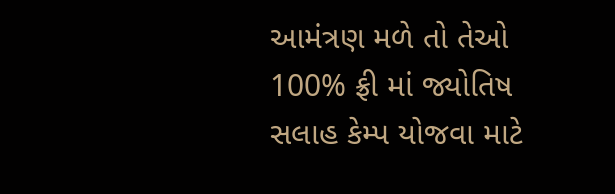આમંત્રણ મળે તો તેઓ 100% ફ્રી માં જ્યોતિષ સલાહ કેમ્પ યોજવા માટે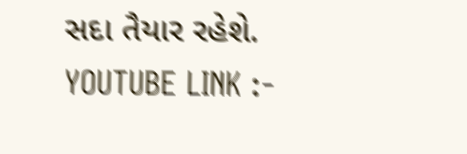સદા તૈયાર રહેશે.
YOUTUBE LINK :-